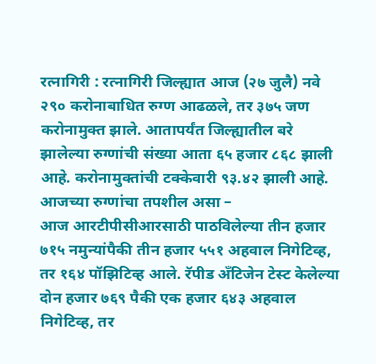रत्नागिरी : रत्नागिरी जिल्ह्यात आज (२७ जुलै) नवे २९० करोनाबाधित रुग्ण आढळले, तर ३७५ जण करोनामुक्त झाले. आतापर्यंत जिल्ह्यातील बरे झालेल्या रुग्णांची संख्या आता ६५ हजार ८६८ झाली आहे. करोनामुक्तांची टक्केवारी ९३.४२ झाली आहे.
आजच्या रुग्णांचा तपशील असा –
आज आरटीपीसीआरसाठी पाठविलेल्या तीन हजार ७१५ नमुन्यांपैकी तीन हजार ५५१ अहवाल निगेटिव्ह, तर १६४ पॉझिटिव्ह आले. रॅपीड अँटिजेन टेस्ट केलेल्या दोन हजार ७६९ पैकी एक हजार ६४३ अहवाल निगेटिव्ह, तर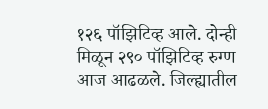१२६ पॉझिटिव्ह आले. दोन्ही मिळून २९० पॉझिटिव्ह रुग्ण आज आढळले. जिल्ह्यातील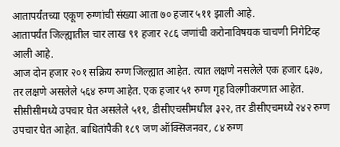आतापर्यंतच्या एकूण रुग्णांची संख्या आता ७० हजार ५११ झाली आहे.
आतापर्यंत जिल्ह्यातील चार लाख ९१ हजार २८६ जणांची करोनाविषयक चाचणी निगेटिव्ह आली आहे.
आज दोन हजार २०१ सक्रिय रुग्ण जिल्ह्यात आहेत. त्यात लक्षणे नसलेले एक हजार ६३७, तर लक्षणे असलेले ५६४ रुग्ण आहेत. एक हजार ५१ रुग्ण गृह विलगीकरणात आहेत. सीसीसीमध्ये उपचार घेत असलेले ५११, डीसीएचसीमधील ३२२, तर डीसीएचमध्ये २४२ रुग्ण उपचार घेत आहेत. बाधितांपैकी १८९ जण ऑक्सिजनवर, ८४ रुग्ण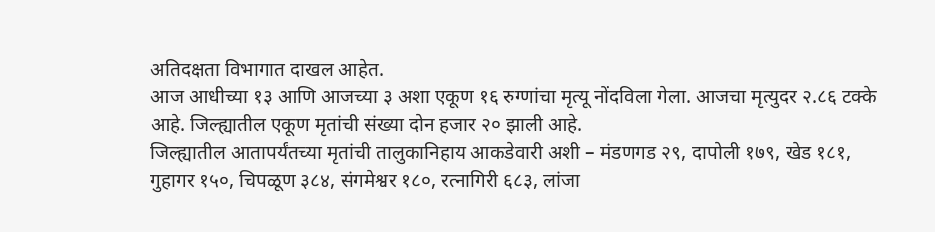अतिदक्षता विभागात दाखल आहेत.
आज आधीच्या १३ आणि आजच्या ३ अशा एकूण १६ रुग्णांचा मृत्यू नोंदविला गेला. आजचा मृत्युदर २.८६ टक्के आहे. जिल्ह्यातील एकूण मृतांची संख्या दोन हजार २० झाली आहे.
जिल्ह्यातील आतापर्यंतच्या मृतांची तालुकानिहाय आकडेवारी अशी – मंडणगड २९, दापोली १७९, खेड १८१, गुहागर १५०, चिपळूण ३८४, संगमेश्वर १८०, रत्नागिरी ६८३, लांजा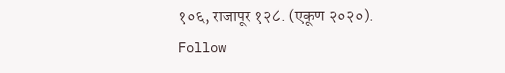१०६, राजापूर १२८. (एकूण २०२०).
Follow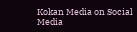Kokan Media on Social Media